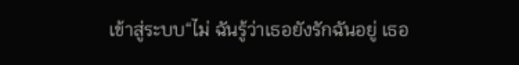เข้าสู่ระบบ“ไม่ ฉันรู้ว่าเธอยังรักฉันอยู่ เธอ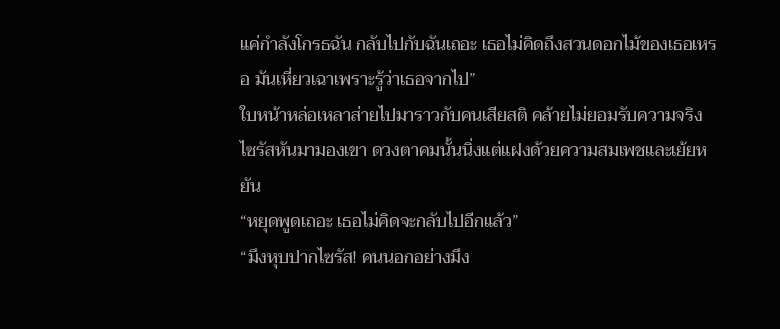แค่กำลังโกรธฉัน กลับไปกับฉันเถอะ เธอไม่คิดถึงสวนดอกไม้ของเธอเหรอ มันเหี่ยวเฉาเพราะรู้ว่าเธอจากไป”
ใบหน้าหล่อเหลาส่ายไปมาราวกับคนเสียสติ คล้ายไม่ยอมรับความจริง ไซรัสหันมามองเขา ดวงตาคมนั้นนิ่งแต่แฝงด้วยความสมเพชและเย้ยหยัน
“หยุดพูดเถอะ เธอไม่คิดจะกลับไปอีกแล้ว”
“มึงหุบปากไซรัส! คนนอกอย่างมึง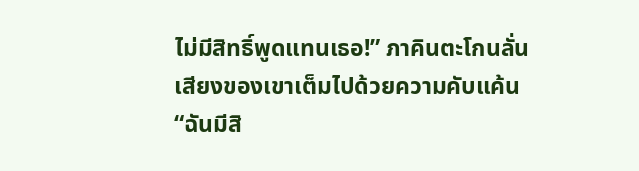ไม่มีสิทธิ์พูดแทนเธอ!” ภาคินตะโกนลั่น เสียงของเขาเต็มไปด้วยความคับแค้น
“ฉันมีสิ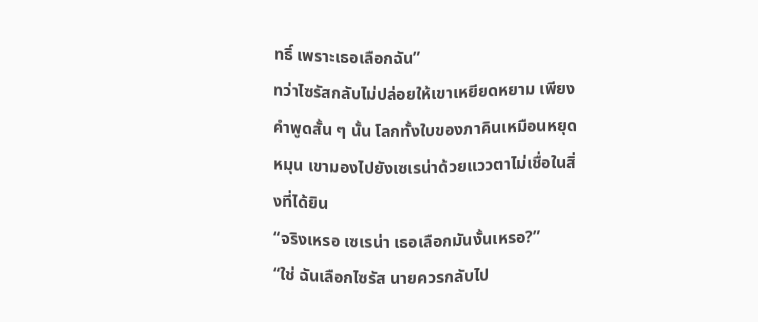ทธิ์ เพราะเธอเลือกฉัน”
ทว่าไซรัสกลับไม่ปล่อยให้เขาเหยียดหยาม เพียงคำพูดสั้น ๆ นั้น โลกทั้งใบของภาคินเหมือนหยุดหมุน เขามองไปยังเซเรน่าด้วยแววตาไม่เชื่อในสิ่งที่ได้ยิน
“จริงเหรอ เซเรน่า เธอเลือกมันงั้นเหรอ?”
“ใช่ ฉันเลือกไซรัส นายควรกลับไป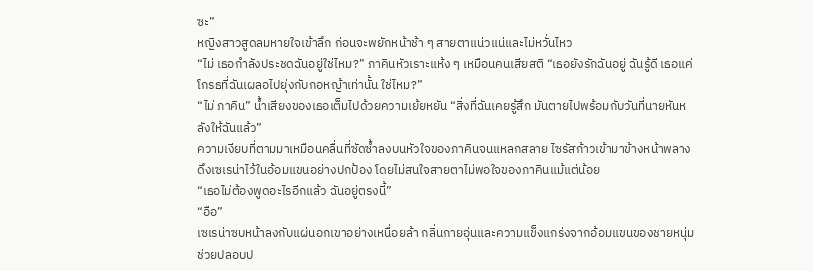ซะ”
หญิงสาวสูดลมหายใจเข้าลึก ก่อนจะพยักหน้าช้า ๆ สายตาแน่วแน่และไม่หวั่นไหว
“ไม่ เธอกำลังประชดฉันอยู่ใช่ไหม?” ภาคินหัวเราะแห้ง ๆ เหมือนคนเสียสติ “เธอยังรักฉันอยู่ ฉันรู้ดี เธอแค่โกรธที่ฉันเผลอไปยุ่งกับกอหญ้าเท่านั้น ใช่ไหม?”
“ไม่ ภาคิน” น้ำเสียงของเธอเต็มไปด้วยความเย้ยหยัน “สิ่งที่ฉันเคยรู้สึก มันตายไปพร้อมกับวันที่นายหันหลังให้ฉันแล้ว”
ความเงียบที่ตามมาเหมือนคลื่นที่ซัดซ้ำลงบนหัวใจของภาคินจนแหลกสลาย ไซรัสก้าวเข้ามาข้างหน้าพลางดึงเซเรน่าไว้ในอ้อมแขนอย่างปกป้อง โดยไม่สนใจสายตาไม่พอใจของภาคินแม้แต่น้อย
“เธอไม่ต้องพูดอะไรอีกแล้ว ฉันอยู่ตรงนี้”
“อือ”
เซเรน่าซบหน้าลงกับแผ่นอกเขาอย่างเหนื่อยล้า กลิ่นกายอุ่นและความแข็งแกร่งจากอ้อมแขนของชายหนุ่มช่วยปลอบป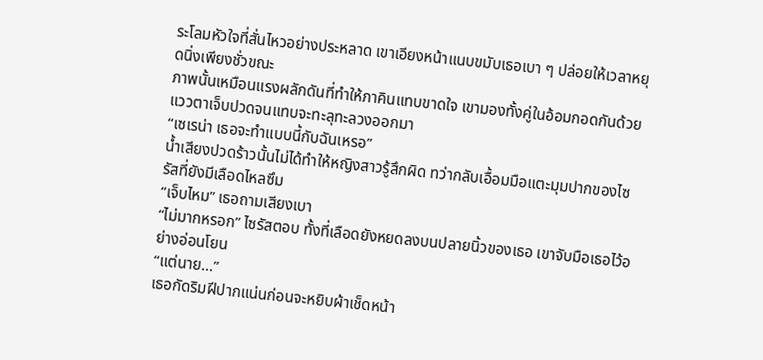ระโลมหัวใจที่สั่นไหวอย่างประหลาด เขาเอียงหน้าแนบขมับเธอเบา ๆ ปล่อยให้เวลาหยุดนิ่งเพียงชั่วขณะ
ภาพนั้นเหมือนแรงผลักดันที่ทำให้ภาคินแทบขาดใจ เขามองทั้งคู่ในอ้อมกอดกันด้วยแววตาเจ็บปวดจนแทบจะทะลุทะลวงออกมา
“เซเรน่า เธอจะทำแบบนี้กับฉันเหรอ”
น้ำเสียงปวดร้าวนั้นไม่ได้ทำให้หญิงสาวรู้สึกผิด ทว่ากลับเอื้อมมือแตะมุมปากของไซรัสที่ยังมีเลือดไหลซึม
“เจ็บไหม” เธอถามเสียงเบา
“ไม่มากหรอก” ไซรัสตอบ ทั้งที่เลือดยังหยดลงบนปลายนิ้วของเธอ เขาจับมือเธอไว้อย่างอ่อนโยน
“แต่นาย...”
เธอกัดริมฝีปากแน่นก่อนจะหยิบผ้าเช็ดหน้า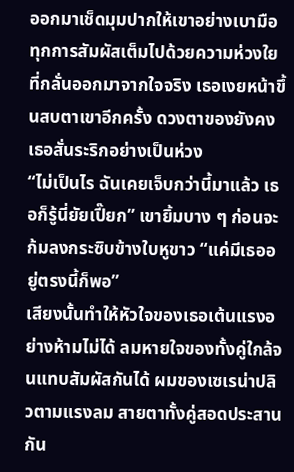ออกมาเช็ดมุมปากให้เขาอย่างเบามือ ทุกการสัมผัสเต็มไปด้วยความห่วงใยที่กลั่นออกมาจากใจจริง เธอเงยหน้าขึ้นสบตาเขาอีกครั้ง ดวงตาของยังคงเธอสั่นระริกอย่างเป็นห่วง
“ไม่เป็นไร ฉันเคยเจ็บกว่านี้มาแล้ว เธอก็รู้นี่ยัยเปี๊ยก” เขายิ้มบาง ๆ ก่อนจะก้มลงกระซิบข้างใบหูขาว “แค่มีเธออยู่ตรงนี้ก็พอ”
เสียงนั้นทำให้หัวใจของเธอเต้นแรงอย่างห้ามไม่ได้ ลมหายใจของทั้งคู่ใกล้จนแทบสัมผัสกันได้ ผมของเซเรน่าปลิวตามแรงลม สายตาทั้งคู่สอดประสานกัน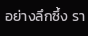อย่างลึกซึ้ง รา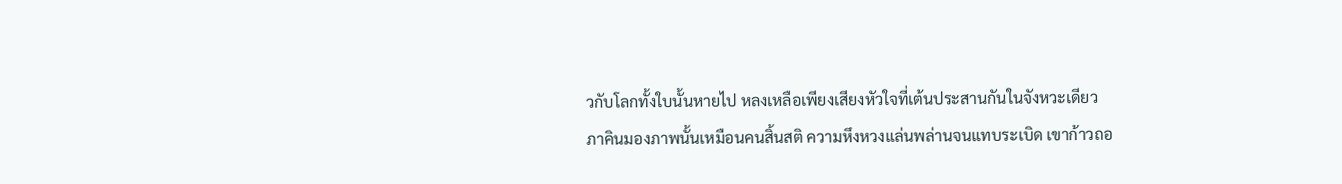วกับโลกทั้งใบนั้นหายไป หลงเหลือเพียงเสียงหัวใจที่เต้นประสานกันในจังหวะเดียว
ภาคินมองภาพนั้นเหมือนคนสิ้นสติ ความหึงหวงแล่นพล่านจนแทบระเบิด เขาก้าวถอ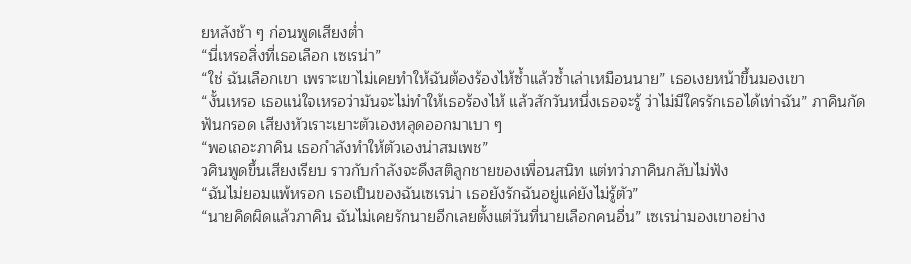ยหลังช้า ๆ ก่อนพูดเสียงต่ำ
“นี่เหรอสิ่งที่เธอเลือก เซเรน่า”
“ใช่ ฉันเลือกเขา เพราะเขาไม่เคยทำให้ฉันต้องร้องไห้ซ้ำแล้วซ้ำเล่าเหมือนนาย” เธอเงยหน้าขึ้นมองเขา
“งั้นเหรอ เธอแน่ใจเหรอว่ามันจะไม่ทำให้เธอร้องไห้ แล้วสักวันหนึ่งเธอจะรู้ ว่าไม่มีใครรักเธอได้เท่าฉัน” ภาคินกัดฟันกรอด เสียงหัวเราะเยาะตัวเองหลุดออกมาเบา ๆ
“พอเถอะภาคิน เธอกำลังทำให้ตัวเองน่าสมเพช”
วศินพูดขึ้นเสียงเรียบ ราวกับกำลังจะดึงสติลูกชายของเพื่อนสนิท แต่ทว่าภาคินกลับไม่ฟัง
“ฉันไม่ยอมแพ้หรอก เธอเป็นของฉันเซเรน่า เธอยังรักฉันอยู่แค่ยังไม่รู้ตัว”
“นายคิดผิดแล้วภาคิน ฉันไม่เคยรักนายอีกเลยตั้งแต่วันที่นายเลือกคนอื่น” เซเรน่ามองเขาอย่าง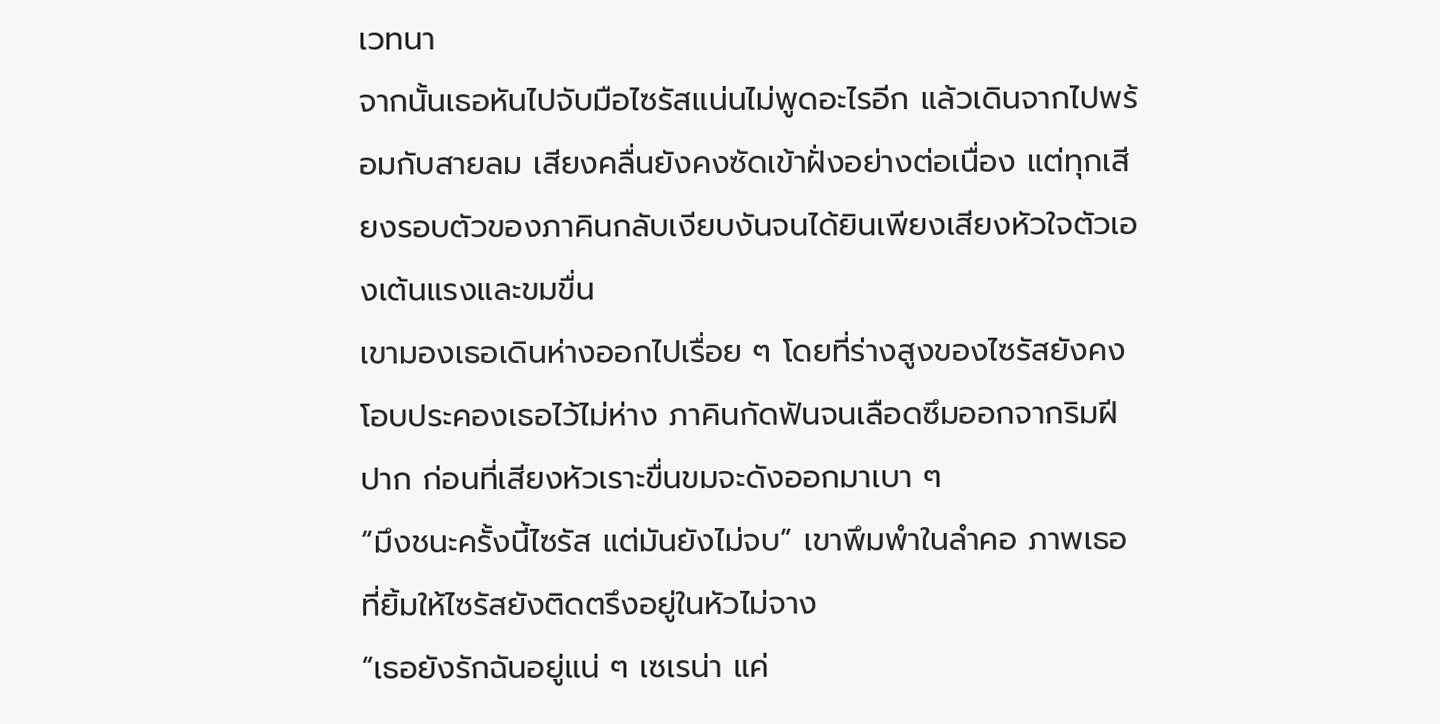เวทนา
จากนั้นเธอหันไปจับมือไซรัสแน่นไม่พูดอะไรอีก แล้วเดินจากไปพร้อมกับสายลม เสียงคลื่นยังคงซัดเข้าฝั่งอย่างต่อเนื่อง แต่ทุกเสียงรอบตัวของภาคินกลับเงียบงันจนได้ยินเพียงเสียงหัวใจตัวเองเต้นแรงและขมขื่น
เขามองเธอเดินห่างออกไปเรื่อย ๆ โดยที่ร่างสูงของไซรัสยังคงโอบประคองเธอไว้ไม่ห่าง ภาคินกัดฟันจนเลือดซึมออกจากริมฝีปาก ก่อนที่เสียงหัวเราะขื่นขมจะดังออกมาเบา ๆ
“มึงชนะครั้งนี้ไซรัส แต่มันยังไม่จบ” เขาพึมพำในลำคอ ภาพเธอที่ยิ้มให้ไซรัสยังติดตรึงอยู่ในหัวไม่จาง
“เธอยังรักฉันอยู่แน่ ๆ เซเรน่า แค่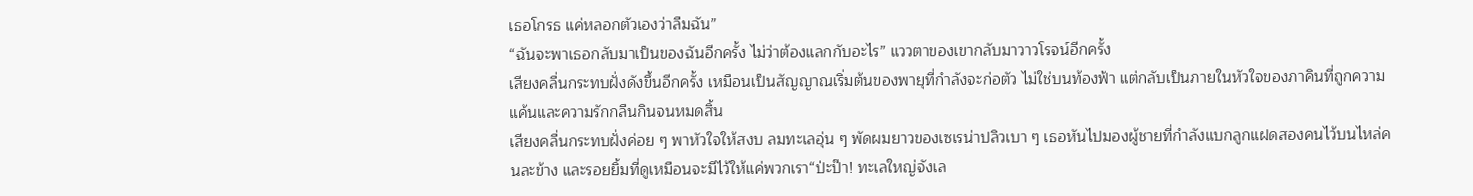เธอโกรธ แค่หลอกตัวเองว่าลืมฉัน”
“ฉันจะพาเธอกลับมาเป็นของฉันอีกครั้ง ไม่ว่าต้องแลกกับอะไร” แววตาของเขากลับมาวาวโรจน์อีกครั้ง
เสียงคลื่นกระทบฝั่งดังขึ้นอีกครั้ง เหมือนเป็นสัญญาณเริ่มต้นของพายุที่กำลังจะก่อตัว ไม่ใช่บนท้องฟ้า แต่กลับเป็นภายในหัวใจของภาคินที่ถูกความแค้นและความรักกลืนกินจนหมดสิ้น
เสียงคลื่นกระทบฝั่งค่อย ๆ พาหัวใจให้สงบ ลมทะเลอุ่น ๆ พัดผมยาวของเซเรน่าปลิวเบา ๆ เธอหันไปมองผู้ชายที่กำลังแบกลูกแฝดสองคนไว้บนไหล่คนละข้าง และรอยยิ้มที่ดูเหมือนจะมีไว้ให้แค่พวกเรา“ป่ะป๊า! ทะเลใหญ่จังเล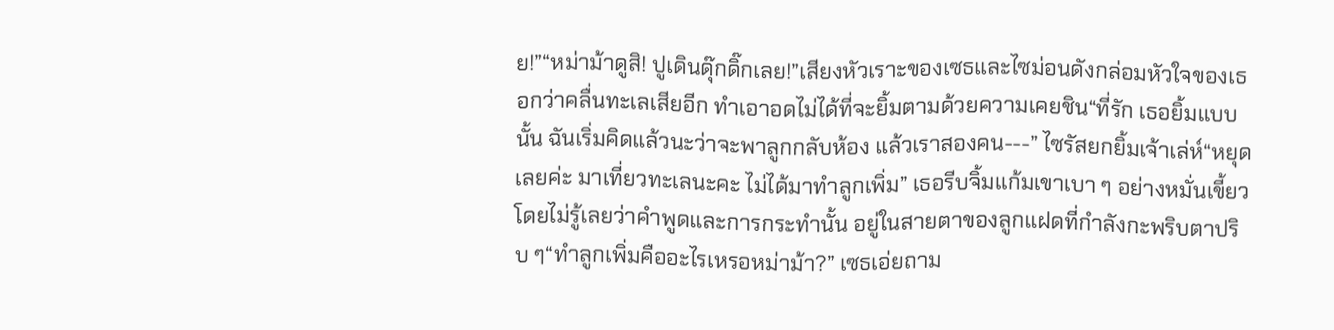ย!”“หม่าม้าดูสิ! ปูเดินดุ๊กดิ๊กเลย!”เสียงหัวเราะของเซธและไซม่อนดังกล่อมหัวใจของเธอกว่าคลื่นทะเลเสียอีก ทำเอาอดไม่ได้ที่จะยิ้มตามด้วยความเคยชิน“ที่รัก เธอยิ้มแบบนั้น ฉันเริ่มคิดแล้วนะว่าจะพาลูกกลับห้อง แล้วเราสองคน---” ไซรัสยกยิ้มเจ้าเล่ห์“หยุดเลยค่ะ มาเที่ยวทะเลนะคะ ไม่ได้มาทำลูกเพิ่ม” เธอรีบจิ้มแก้มเขาเบา ๆ อย่างหมั่นเขี้ยว โดยไม่รู้เลยว่าคำพูดและการกระทำนั้น อยู่ในสายตาของลูกแฝดที่กำลังกะพริบตาปริบ ๆ“ทำลูกเพิ่มคืออะไรเหรอหม่าม้า?” เซธเอ่ยถาม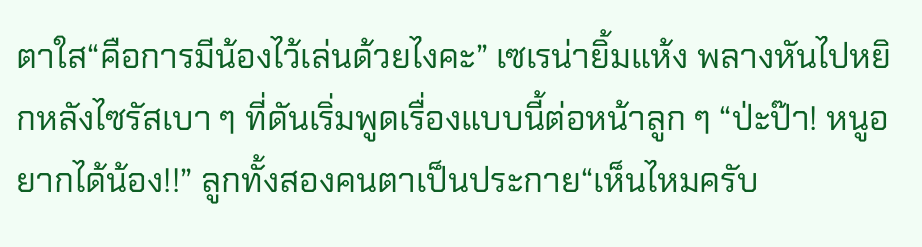ตาใส“คือการมีน้องไว้เล่นด้วยไงคะ” เซเรน่ายิ้มแห้ง พลางหันไปหยิกหลังไซรัสเบา ๆ ที่ดันเริ่มพูดเรื่องแบบนี้ต่อหน้าลูก ๆ “ป่ะป๊า! หนูอยากได้น้อง!!” ลูกทั้งสองคนตาเป็นประกาย“เห็นไหมครับ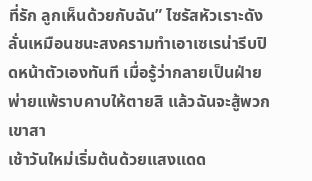ที่รัก ลูกเห็นด้วยกับฉัน” ไซรัสหัวเราะดังลั่นเหมือนชนะสงครามทำเอาเซเรน่ารีบปิดหน้าตัวเองทันที เมื่อรู้ว่ากลายเป็นฝ่ายพ่ายแพ้ราบคาบให้ตายสิ แล้วฉันจะสู้พวกเขาสา
เช้าวันใหม่เริ่มต้นด้วยแสงแดด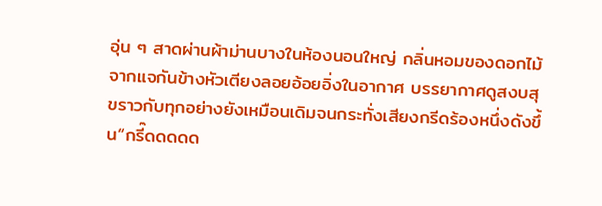อุ่น ๆ สาดผ่านผ้าม่านบางในห้องนอนใหญ่ กลิ่นหอมของดอกไม้จากแจกันข้างหัวเตียงลอยอ้อยอิ่งในอากาศ บรรยากาศดูสงบสุขราวกับทุกอย่างยังเหมือนเดิมจนกระทั่งเสียงกรีดร้องหนึ่งดังขึ้น“กรี๊ดดดดด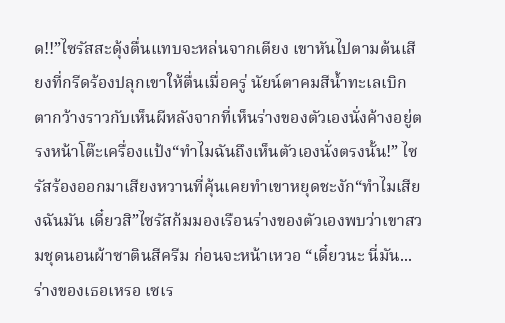ด!!”ไซรัสสะดุ้งตื่นแทบจะหล่นจากเตียง เขาหันไปตามต้นเสียงที่กรีดร้องปลุกเขาให้ตื่นเมื่อครู่ นัยน์ตาคมสีน้ำทะเลเบิกตากว้างราวกับเห็นผีหลังจากที่เห็นร่างของตัวเองนั่งค้างอยู่ตรงหน้าโต๊ะเครื่องแป้ง“ทำไมฉันถึงเห็นตัวเองนั่งตรงนั้น!” ไซรัสร้องออกมาเสียงหวานที่คุ้นเคยทำเขาหยุดชะงัก“ทำไมเสียงฉันมัน เดี๋ยวสิ”ไซรัสก้มมองเรือนร่างของตัวเองพบว่าเขาสวมชุดนอนผ้าซาตินสีครีม ก่อนจะหน้าเหวอ “เดี๋ยวนะ นี่มัน...ร่างของเธอเหรอ เซเร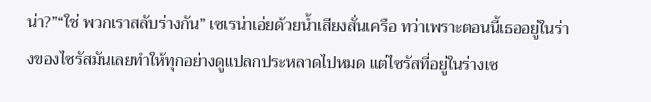น่า?”“ใช่ พวกเราสลับร่างกัน” เซเรน่าเอ่ยด้วยน้ำเสียงสั่นเครือ ทว่าเพราะตอนนี้เธออยู่ในร่างของไซรัสมันเลยทำให้ทุกอย่างดูแปลกประหลาดไปหมด แต่ไซรัสที่อยู่ในร่างเซ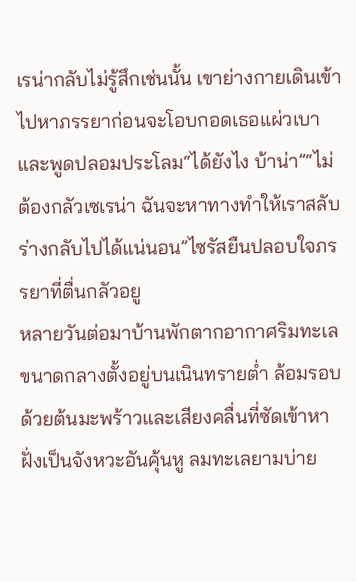เรน่ากลับไม่รู้สึกเช่นนั้น เขาย่างกายเดินเข้าไปหาภรรยาก่อนจะโอบกอดเธอแผ่วเบาและพูดปลอมประโลม“ได้ยังไง บ้าน่า”“ไม่ต้องกลัวเซเรน่า ฉันจะหาทางทำให้เราสลับร่างกลับไปได้แน่นอน”ไซรัสยืนปลอบใจภรรยาที่ตื่นกลัวอยู
หลายวันต่อมาบ้านพักตากอากาศริมทะเลขนาดกลางตั้งอยู่บนเนินทรายต่ำ ล้อมรอบด้วยต้นมะพร้าวและเสียงคลื่นที่ซัดเข้าหาฝั่งเป็นจังหวะอันคุ้นหู ลมทะเลยามบ่าย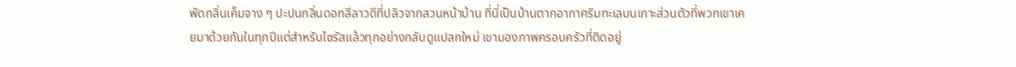พัดกลิ่นเค็มจาง ๆ ปะปนกลิ่นดอกลีลาวดีที่ปลิวจากสวนหน้าบ้าน ที่นี่เป็นบ้านตากอากาศริมทะเลบนเกาะส่วนตัวที่พวกเขาเคยมาด้วยกันในทุกปีแต่สำหรับไซรัสแล้วทุกอย่างกลับดูแปลกใหม่ เขามองภาพครอบครัวที่ติดอยู่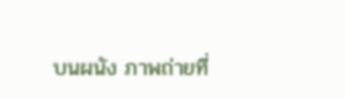บนผนัง ภาพถ่ายที่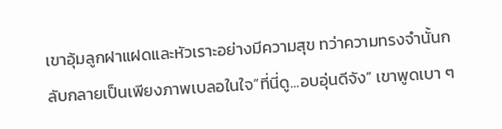เขาอุ้มลูกฝาแฝดและหัวเราะอย่างมีความสุข ทว่าความทรงจำนั้นกลับกลายเป็นเพียงภาพเบลอในใจ“ที่นี่ดู...อบอุ่นดีจัง” เขาพูดเบา ๆ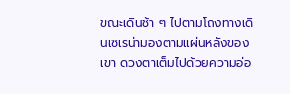ขณะเดินช้า ๆ ไปตามโถงทางเดินเซเรน่ามองตามแผ่นหลังของเขา ดวงตาเต็มไปด้วยความอ่อ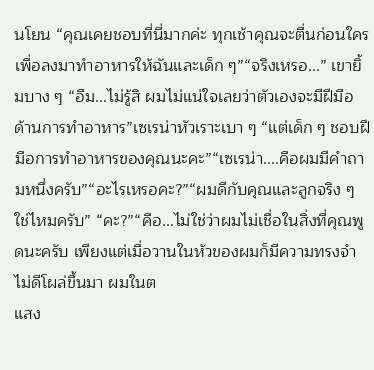นโยน “คุณเคยชอบที่นี่มากค่ะ ทุกเช้าคุณจะตื่นก่อนใครเพื่อลงมาทำอาหารให้ฉันและเด็ก ๆ”“จริงเหรอ...” เขายิ้มบาง ๆ “อืม...ไม่รู้สิ ผมไม่แน่ใจเลยว่าตัวเองจะมีฝีมือด้านการทำอาหาร”เซเรน่าหัวเราะเบา ๆ “แต่เด็ก ๆ ชอบฝีมือการทำอาหารของคุณนะคะ”“เซเรน่า....คือผมมีคำถามหนึ่งครับ”“อะไรเหรอคะ?”“ผมดีกับคุณและลูกจริง ๆ ใช่ไหมครับ” “คะ?”“คือ...ไม่ใช่ว่าผมไม่เชื่อในสิ่งที่คุณพูดนะครับ เพียงแต่เมื่อวานในหัวของผมก็มีความทรงจำไม่ดีโผล่ขึ้นมา ผมในต
แสง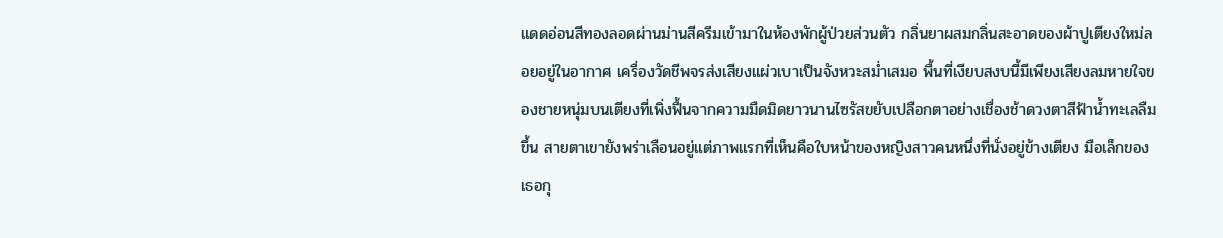แดดอ่อนสีทองลอดผ่านม่านสีครีมเข้ามาในห้องพักผู้ป่วยส่วนตัว กลิ่นยาผสมกลิ่นสะอาดของผ้าปูเตียงใหม่ลอยอยู่ในอากาศ เครื่องวัดชีพจรส่งเสียงแผ่วเบาเป็นจังหวะสม่ำเสมอ พื้นที่เงียบสงบนี้มีเพียงเสียงลมหายใจของชายหนุ่มบนเตียงที่เพิ่งฟื้นจากความมืดมิดยาวนานไซรัสขยับเปลือกตาอย่างเชื่องช้าดวงตาสีฟ้าน้ำทะเลลืมขึ้น สายตาเขายังพร่าเลือนอยู่แต่ภาพแรกที่เห็นคือใบหน้าของหญิงสาวคนหนึ่งที่นั่งอยู่ข้างเตียง มือเล็กของเธอกุ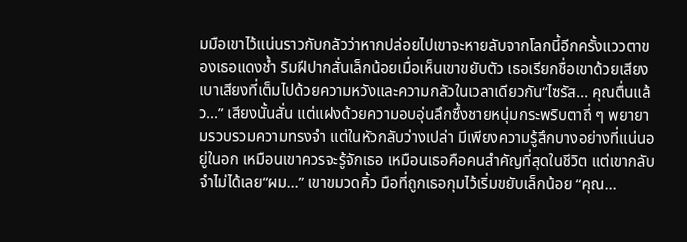มมือเขาไว้แน่นราวกับกลัวว่าหากปล่อยไปเขาจะหายลับจากโลกนี้อีกครั้งแววตาของเธอแดงช้ำ ริมฝีปากสั่นเล็กน้อยเมื่อเห็นเขาขยับตัว เธอเรียกชื่อเขาด้วยเสียงเบาเสียงที่เต็มไปด้วยความหวังและความกลัวในเวลาเดียวกัน“ไซรัส... คุณตื่นแล้ว...” เสียงนั้นสั่น แต่แฝงด้วยความอบอุ่นลึกซึ้งชายหนุ่มกระพริบตาถี่ ๆ พยายามรวบรวมความทรงจำ แต่ในหัวกลับว่างเปล่า มีเพียงความรู้สึกบางอย่างที่แน่นอยู่ในอก เหมือนเขาควรจะรู้จักเธอ เหมือนเธอคือคนสำคัญที่สุดในชีวิต แต่เขากลับจำไม่ได้เลย“ผม...” เขาขมวดคิ้ว มือที่ถูกเธอกุมไว้เริ่มขยับเล็กน้อย “คุณ...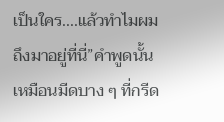เป็นใคร....แล้วทำไมผมถึงมาอยู่ที่นี่”คำพูดนั้นเหมือนมีดบาง ๆ ที่กรีด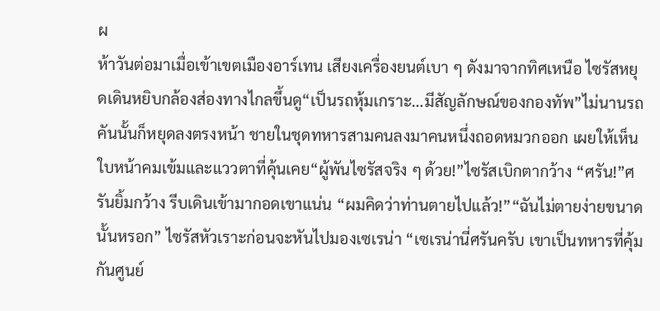ผ
ห้าวันต่อมาเมื่อเข้าเขตเมืองอาร์เทน เสียงเครื่องยนต์เบา ๆ ดังมาจากทิศเหนือ ไซรัสหยุดเดินหยิบกล้องส่องทางไกลขึ้นดู“เป็นรถหุ้มเกราะ...มีสัญลักษณ์ของกองทัพ”ไม่นานรถคันนั้นก็หยุดลงตรงหน้า ชายในชุดทหารสามคนลงมาคนหนึ่งถอดหมวกออก เผยให้เห็นใบหน้าคมเข้มและแววตาที่คุ้นเคย“ผู้พันไซรัสจริง ๆ ด้วย!”ไซรัสเบิกตากว้าง “ศรัน!”ศรันยิ้มกว้าง รีบเดินเข้ามากอดเขาแน่น “ผมคิดว่าท่านตายไปแล้ว!”“ฉันไม่ตายง่ายขนาดนั้นหรอก” ไซรัสหัวเราะก่อนจะหันไปมองเซเรน่า “เซเรน่านี่ศรันครับ เขาเป็นทหารที่คุ้มกันศูนย์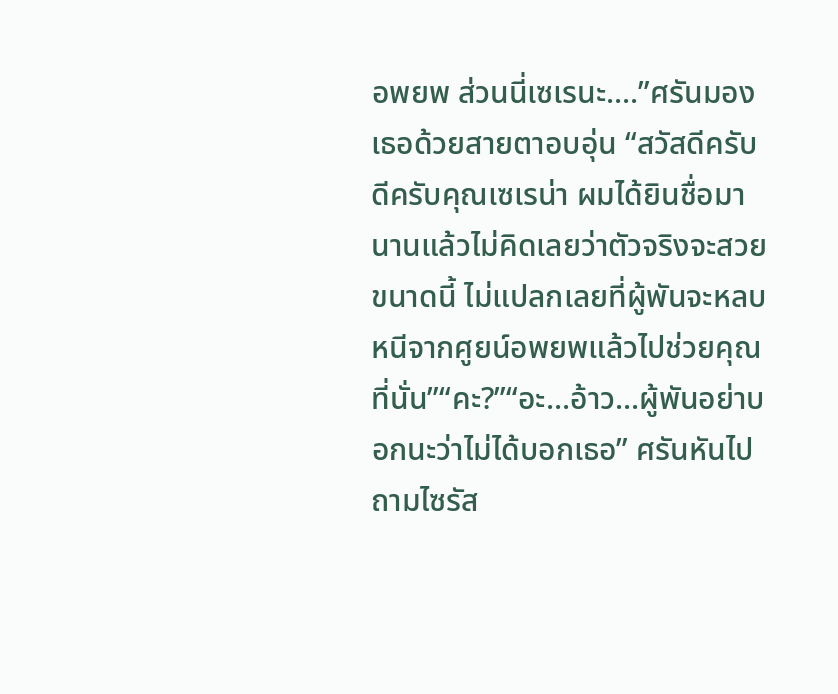อพยพ ส่วนนี่เซเรนะ....”ศรันมองเธอด้วยสายตาอบอุ่น “สวัสดีครับดีครับคุณเซเรน่า ผมได้ยินชื่อมานานแล้วไม่คิดเลยว่าตัวจริงจะสวยขนาดนี้ ไม่แปลกเลยที่ผู้พันจะหลบหนีจากศูยน์อพยพแล้วไปช่วยคุณที่นั่น”“คะ?”“อะ...อ้าว...ผู้พันอย่าบอกนะว่าไม่ได้บอกเธอ” ศรันหันไปถามไซรัส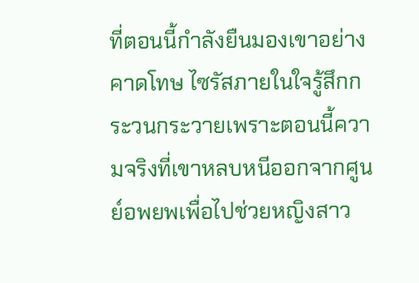ที่ตอนนี้กำลังยืนมองเขาอย่างคาดโทษ ไซรัสภายในใจรู้สึกกระวนกระวายเพราะตอนนี้ความจริงที่เขาหลบหนีออกจากศูนย์อพยพเพื่อไปช่วยหญิงสาว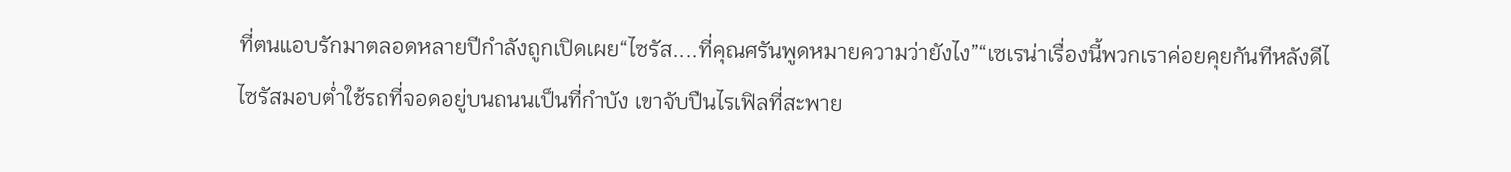ที่ตนแอบรักมาตลอดหลายปีกำลังถูกเปิดเผย“ไซรัส....ที่คุณศรันพูดหมายความว่ายังไง”“เซเรน่าเรื่องนี้พวกเราค่อยคุยกันทีหลังดีไ
ไซรัสมอบต่ำใช้รถที่จอดอยู่บนถนนเป็นที่กำบัง เขาจับปืนไรเฟิลที่สะพาย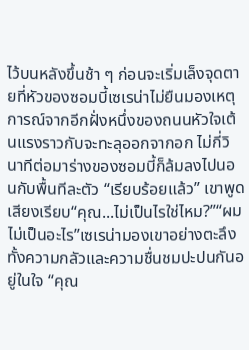ไว้บนหลังขึ้นช้า ๆ ก่อนจะเริ่มเล็งจุดตายที่หัวของซอมบี้เซเรน่าไม่ยืนมองเหตุการณ์จากอีกฝั่งหนึ่งของถนนหัวใจเต้นแรงราวกับจะทะลุออกจากอก ไม่กี่วินาทีต่อมาร่างของซอมบี้ก็ล้มลงไปนอนกับพื้นทีละตัว “เรียบร้อยแล้ว” เขาพูดเสียงเรียบ“คุณ...ไม่เป็นไรใช่ไหม?”“ผมไม่เป็นอะไร”เซเรน่ามองเขาอย่างตะลึงทั้งความกลัวและความชื่นชมปะปนกันอยู่ในใจ “คุณ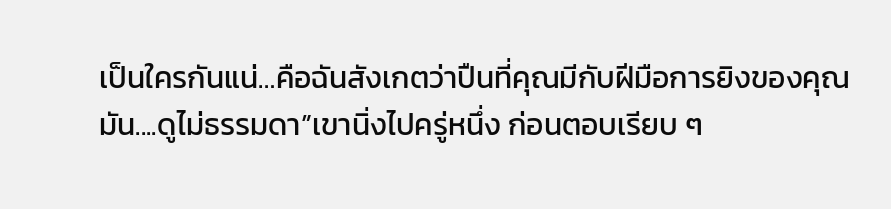เป็นใครกันแน่…คือฉันสังเกตว่าปืนที่คุณมีกับฝีมือการยิงของคุณมัน....ดูไม่ธรรมดา”เขานิ่งไปครู่หนึ่ง ก่อนตอบเรียบ ๆ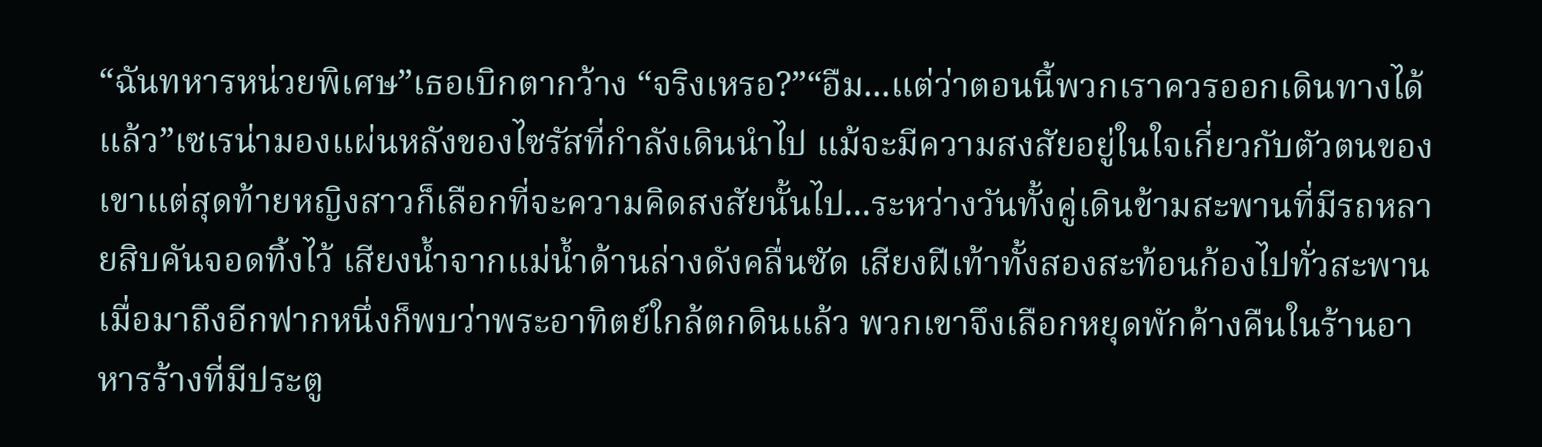“ฉันทหารหน่วยพิเศษ”เธอเบิกตากว้าง “จริงเหรอ?”“อืม...แต่ว่าตอนนี้พวกเราควรออกเดินทางได้แล้ว”เซเรน่ามองแผ่นหลังของไซรัสที่กำลังเดินนำไป แม้จะมีความสงสัยอยู่ในใจเกี่ยวกับตัวตนของเขาแต่สุดท้ายหญิงสาวก็เลือกที่จะความคิดสงสัยนั้นไป...ระหว่างวันทั้งคู่เดินข้ามสะพานที่มีรถหลายสิบคันจอดทิ้งไว้ เสียงน้ำจากแม่น้ำด้านล่างดังคลื่นซัด เสียงฝีเท้าทั้งสองสะท้อนก้องไปทั่วสะพานเมื่อมาถึงอีกฟากหนึ่งก็พบว่าพระอาทิตย์ใกล้ตกดินแล้ว พวกเขาจึงเลือกหยุดพักค้างคืนในร้านอาหารร้างที่มีประตู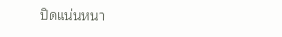ปิดแน่นหนา